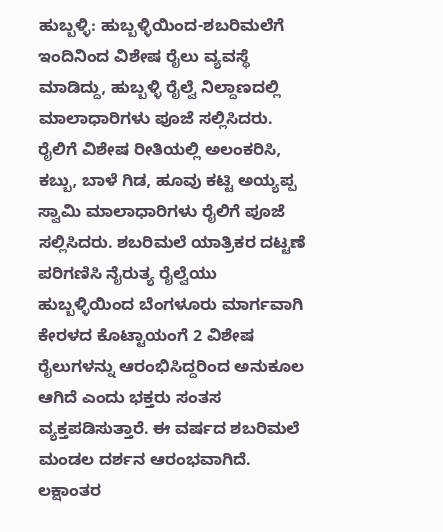ಹುಬ್ಬಳ್ಳಿ: ಹುಬ್ಬಳ್ಳಿಯಿಂದ-ಶಬರಿಮಲೆಗೆ ಇಂದಿನಿಂದ ವಿಶೇಷ ರೈಲು ವ್ಯವಸ್ಥೆ ಮಾಡಿದ್ದು, ಹುಬ್ಬಳ್ಳಿ ರೈಲ್ವೆ ನಿಲ್ದಾಣದಲ್ಲಿ ಮಾಲಾಧಾರಿಗಳು ಪೂಜೆ ಸಲ್ಲಿಸಿದರು. ರೈಲಿಗೆ ವಿಶೇಷ ರೀತಿಯಲ್ಲಿ ಅಲಂಕರಿಸಿ, ಕಬ್ಬು, ಬಾಳೆ ಗಿಡ, ಹೂವು ಕಟ್ಟಿ ಅಯ್ಯಪ್ಪ ಸ್ವಾಮಿ ಮಾಲಾಧಾರಿಗಳು ರೈಲಿಗೆ ಪೂಜೆ ಸಲ್ಲಿಸಿದರು. ಶಬರಿಮಲೆ ಯಾತ್ರಿಕರ ದಟ್ಟಣೆ ಪರಿಗಣಿಸಿ ನೈರುತ್ಯ ರೈಲ್ವೆಯು ಹುಬ್ಬಳ್ಳಿಯಿಂದ ಬೆಂಗಳೂರು ಮಾರ್ಗವಾಗಿ ಕೇರಳದ ಕೊಟ್ಟಾಯಂಗೆ 2 ವಿಶೇಷ ರೈಲುಗಳನ್ನು ಆರಂಭಿಸಿದ್ದರಿಂದ ಅನುಕೂಲ ಆಗಿದೆ ಎಂದು ಭಕ್ತರು ಸಂತಸ ವ್ಯಕ್ತಪಡಿಸುತ್ತಾರೆ. ಈ ವರ್ಷದ ಶಬರಿಮಲೆ ಮಂಡಲ ದರ್ಶನ ಆರಂಭವಾಗಿದೆ. ಲಕ್ಷಾಂತರ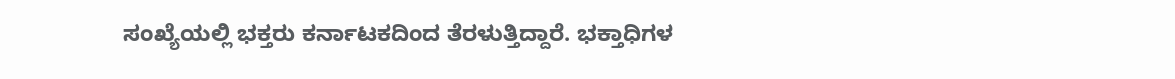ಸಂಖ್ಯೆಯಲ್ಲಿ ಭಕ್ತರು ಕರ್ನಾಟಕದಿಂದ ತೆರಳುತ್ತಿದ್ದಾರೆ. ಭಕ್ತಾಧಿಗಳ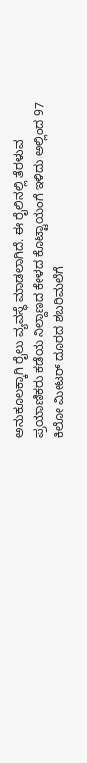ಅನುಕೂಲಕ್ಕಾಗಿ ರೈಲು ವ್ಯವಸ್ಥೆ ಮಾಡಲಾಗಿದೆ. ಈ ರೈಲಿನಲ್ಲಿ ತೆರಳುವ ಪ್ರಯಾಣಿಕರು ಕಡೆಯ ನಿಲ್ದಾಣದ ಕೇಳದ ಕೊಟ್ಟಾಯಂಗೆ ಇಳಿದು ಅಲ್ಲಿಂದ 97 ಕಿಲೋ ಮೀಟರ್ ದೂರದ ಶಬರಿಮಲೆಗೆ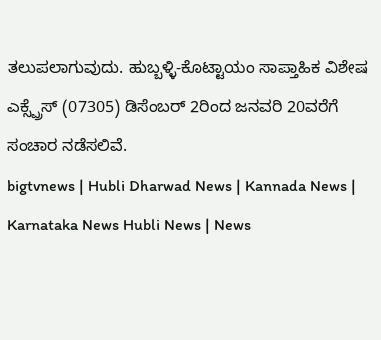ತಲುಪಲಾಗುವುದು. ಹುಬ್ಬಳ್ಳಿ-ಕೊಟ್ಟಾಯಂ ಸಾಪ್ತಾಹಿಕ ವಿಶೇಷ ಎಕ್ಸ್ಪ್ರೆಸ್ (07305) ಡಿಸೆಂಬರ್ 2ರಿಂದ ಜನವರಿ 20ವರೆಗೆ ಸಂಚಾರ ನಡೆಸಲಿವೆ.
bigtvnews | Hubli Dharwad News | Kannada News | Karnataka News Hubli News | News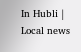In Hubli | Local news